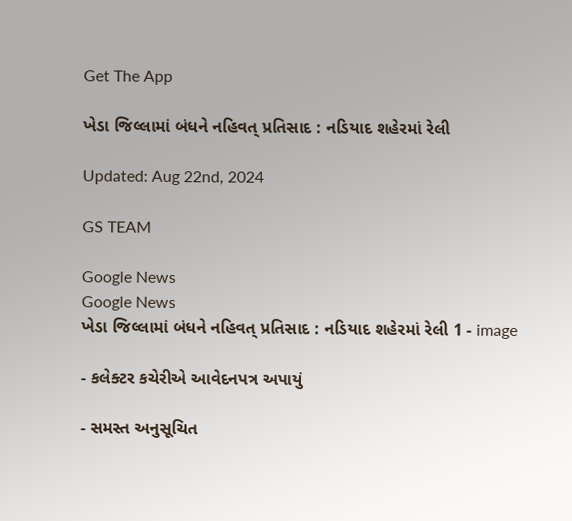Get The App

ખેડા જિલ્લામાં બંધને નહિવત્ પ્રતિસાદ : નડિયાદ શહેરમાં રેલી

Updated: Aug 22nd, 2024

GS TEAM

Google News
Google News
ખેડા જિલ્લામાં બંધને નહિવત્ પ્રતિસાદ : નડિયાદ શહેરમાં રેલી 1 - image

- કલેક્ટર કચેરીએ આવેદનપત્ર અપાયું

- સમસ્ત અનુસૂચિત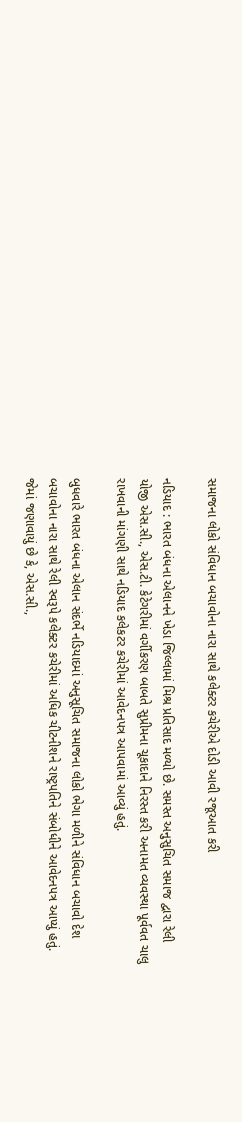સમાજના લોકો સંવિધાન બચાવોના નારા સાથે કલેક્ટર કચેરીએ દોડી આવી રજૂઆત કરી

નડિયાદ : ભારત બંધના એલાનને ખેડા જિલ્લામાં મિશ્ર પ્રતિસાદ મળ્યો છે. સમસ્ત અનુસુચિત સમાજ દ્વારા રેલી યોજી એસ.સી., એસ.ટી. કેટેગરીમાં વર્ગીકરણ બાબતે સુપ્રીમના ચૂકાદાને નિરસ્ત કરી અનામત વ્યવસ્થા પૂર્વવત ચાલુ રાખવાની માંગણી સાથે નડિયાદ કલેકટર કચેરીમાં આવેદનપત્ર આપવામાં આવ્યું હતું.

બુધવારે ભારત બંધના એલાન સંદર્ભે નડિયાદમાં અનુસૂચિત સમાજના લોકો ભેગા મળીને સંવિધાન બચાવો દેશ બચાવોના નારા સાથે રેલી સ્વરૂપે કલેક્ટર કચેરીમાં અધિક ચીટનીશને રાષ્ટ્રપતિને સંબોધીને આવેદનપત્ર આપ્યું હતું. જેમાં જણાવાયું છે કે, એસ.સી.,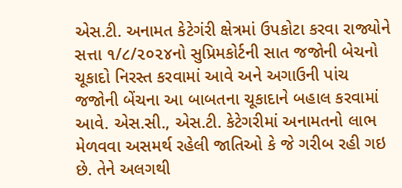એસ.ટી. અનામત કેટેગંરી ક્ષેત્રમાં ઉપકોટા કરવા રાજ્યોને સત્તા ૧/૮/૨૦૨૪નો સુપ્રિમકોર્ટની સાત જજોની બેચનો ચૂકાદો નિરસ્ત કરવામાં આવે અને અગાઉની પાંચ જજોની બેંચના આ બાબતના ચૂકાદાને બહાલ કરવામાં આવે. એસ.સી., એસ.ટી. કેટેગરીમાં અનામતનો લાભ મેળવવા અસમર્થ રહેલી જાતિઓ કે જે ગરીબ રહી ગઇ છે. તેને અલગથી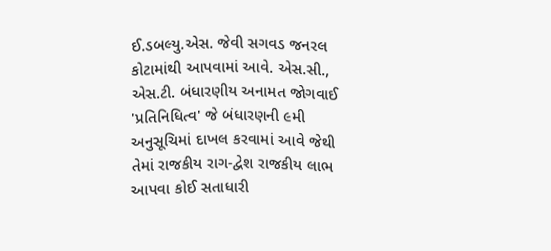ઈ.ડબલ્યુ.એસ. જેવી સગવડ જનરલ કોટામાંથી આપવામાં આવે. એસ.સી., એસ.ટી. બંધારણીય અનામત જોગવાઈ 'પ્રતિનિધિત્વ' જે બંધારણની ૯મી અનુસૂચિમાં દાખલ કરવામાં આવે જેથી તેમાં રાજકીય રાગ-દ્વેશ રાજકીય લાભ આપવા કોઈ સતાધારી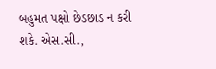બહુમત પક્ષો છેડછાડ ન કરી શકે. એસ.સી.,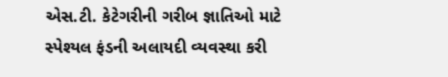એસ.ટી. કેટેગરીની ગરીબ જ્ઞાતિઓ માટે સ્પેશ્યલ ફંડની અલાયદી વ્યવસ્થા કરી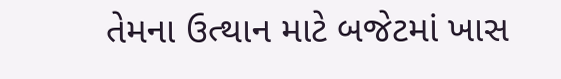તેમના ઉત્થાન માટે બજેટમાં ખાસ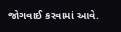જોગવાઈ કરવામાં આવે.